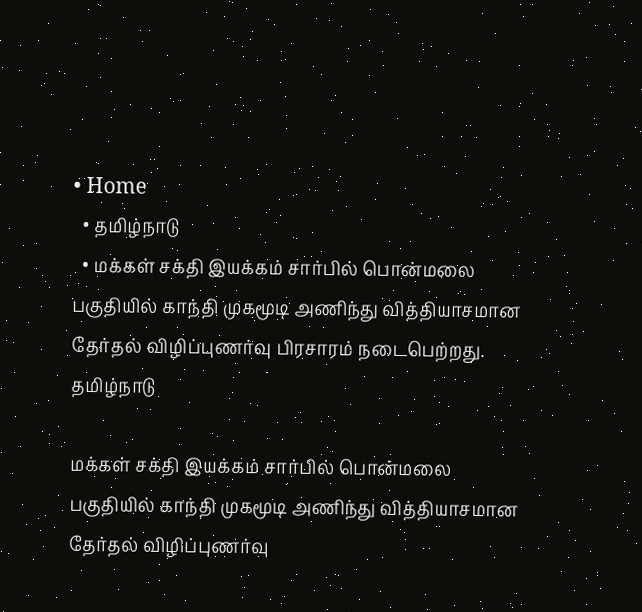• Home
  • தமிழ்நாடு
  • மக்கள் சக்தி இயக்கம் சார்பில் பொன்மலை பகுதியில் காந்தி முகமூடி அணிந்து வித்தியாசமான தேர்தல் விழிப்புணர்வு பிரசாரம் நடைபெற்றது.
தமிழ்நாடு

மக்கள் சக்தி இயக்கம் சார்பில் பொன்மலை பகுதியில் காந்தி முகமூடி அணிந்து வித்தியாசமான தேர்தல் விழிப்புணர்வு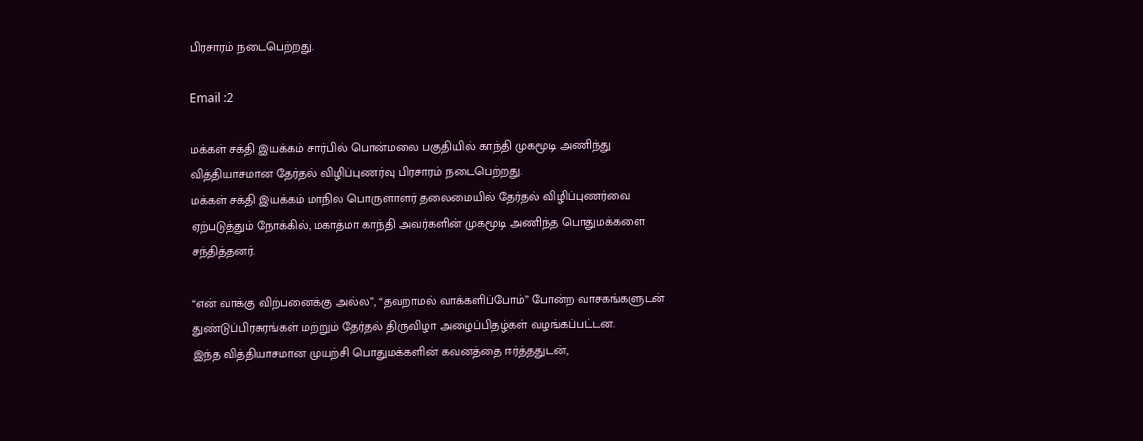பிரசாரம் நடைபெற்றது.

Email :2

மக்கள் சக்தி இயக்கம் சார்பில் பொன்மலை பகுதியில் காந்தி முகமூடி அணிந்து வித்தியாசமான தேர்தல் விழிப்புணர்வு பிரசாரம் நடைபெற்றது.
மக்கள் சக்தி இயக்கம் மாநில பொருளாளர் தலைமையில் தேர்தல் விழிப்புணர்வை ஏற்படுத்தும் நோக்கில், மகாத்மா காந்தி அவர்களின் முகமூடி அணிந்த பொதுமக்களை சந்தித்தனர்.

“என் வாக்கு விற்பனைக்கு அல்ல”, “தவறாமல் வாக்களிப்போம்” போன்ற வாசகங்களுடன் துண்டுப்பிரசுரங்கள் மற்றும் தேர்தல் திருவிழா அழைப்பிதழ்கள் வழங்கப்பட்டன.
இந்த வித்தியாசமான முயற்சி பொதுமக்களின் கவனத்தை ஈர்த்ததுடன்,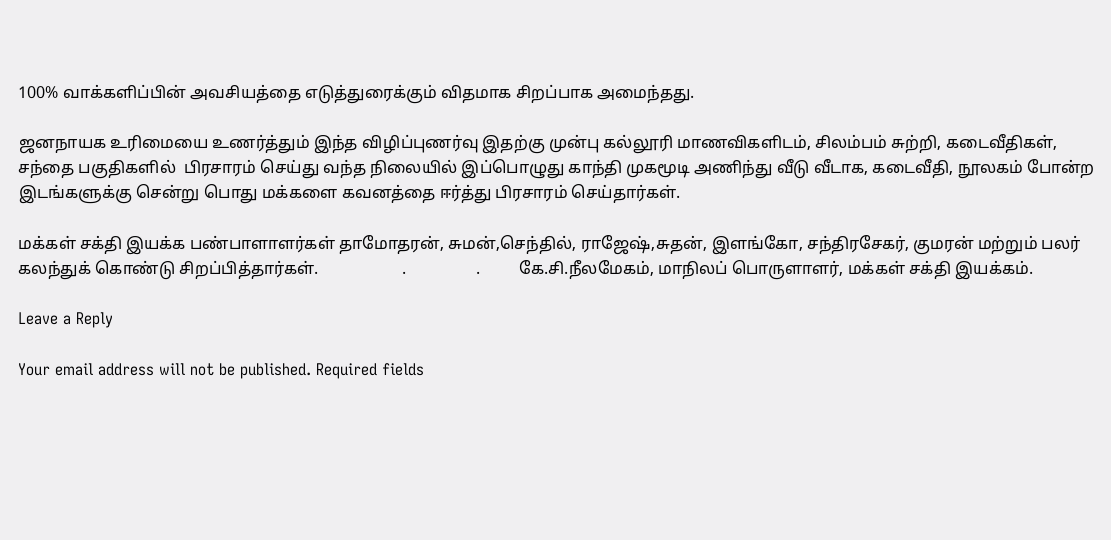100% வாக்களிப்பின் அவசியத்தை எடுத்துரைக்கும் விதமாக சிறப்பாக அமைந்தது.

ஜனநாயக உரிமையை உணர்த்தும் இந்த விழிப்புணர்வு இதற்கு முன்பு கல்லூரி மாணவிகளிடம், சிலம்பம் சுற்றி, கடைவீதிகள், சந்தை பகுதிகளில்  பிரசாரம் செய்து வந்த நிலையில் இப்பொழுது காந்தி முகமூடி அணிந்து வீடு வீடாக, கடைவீதி, நூலகம் போன்ற இடங்களுக்கு சென்று பொது மக்களை கவனத்தை ஈர்த்து பிரசாரம் செய்தார்கள்.

மக்கள் சக்தி இயக்க பண்பாளாளர்கள் தாமோதரன், சுமன்,செந்தில், ராஜேஷ்,சுதன், இளங்கோ, சந்திரசேகர், குமரன் மற்றும் பலர் கலந்துக் கொண்டு சிறப்பித்தார்கள்.                    .                 .         கே.சி.நீலமேகம், மாநிலப் பொருளாளர், மக்கள் சக்தி இயக்கம்.

Leave a Reply

Your email address will not be published. Required fields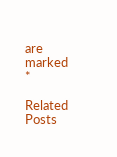are marked *

Related Posts